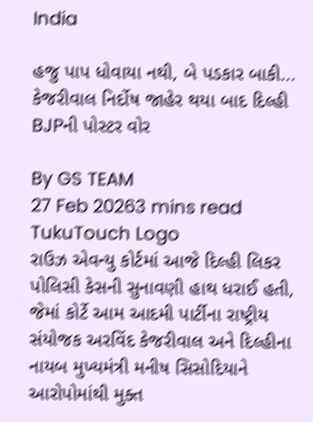India

હજુ પાપ ધોવાયા નથી, બે પડકાર બાકી... કેજરીવાલ નિર્દોષ જાહેર થયા બાદ દિલ્હી BJPની પોસ્ટર વોર

By GS TEAM
27 Feb 20263 mins read
TukuTouch Logo
રાઉઝ એવન્યુ કોર્ટમાં આજે દિલ્હી લિકર પોલિસી કેસની સુનાવણી હાથ ધરાઈ હતી, જેમાં કોર્ટે આમ આદમી પાર્ટીના રાષ્ટ્રીય સંયોજક અરવિંદ કેજરીવાલ અને દિલ્હીના નાયબ મુખ્યમંત્રી મનીષ સિસોદિયાને આરોપોમાંથી મુક્ત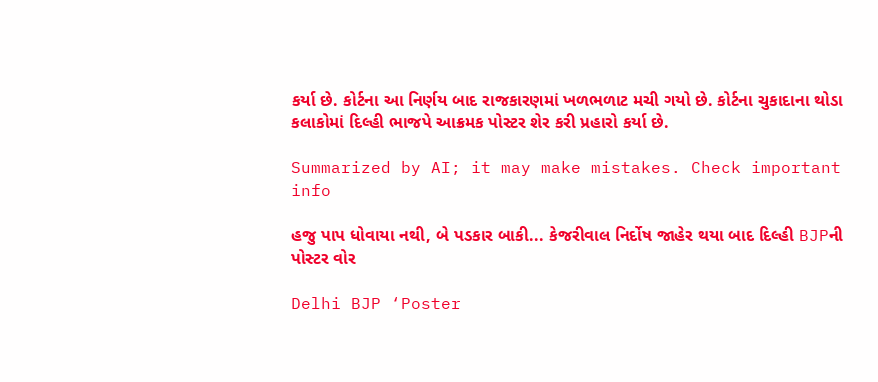કર્યા છે. કોર્ટના આ નિર્ણય બાદ રાજકારણમાં ખળભળાટ મચી ગયો છે. કોર્ટના ચુકાદાના થોડા કલાકોમાં દિલ્હી ભાજપે આક્રમક પોસ્ટર શેર કરી પ્રહારો કર્યા છે.

Summarized by AI; it may make mistakes. Check important info

હજુ પાપ ધોવાયા નથી, બે પડકાર બાકી... કેજરીવાલ નિર્દોષ જાહેર થયા બાદ દિલ્હી BJPની પોસ્ટર વોર

Delhi BJP ‘Poster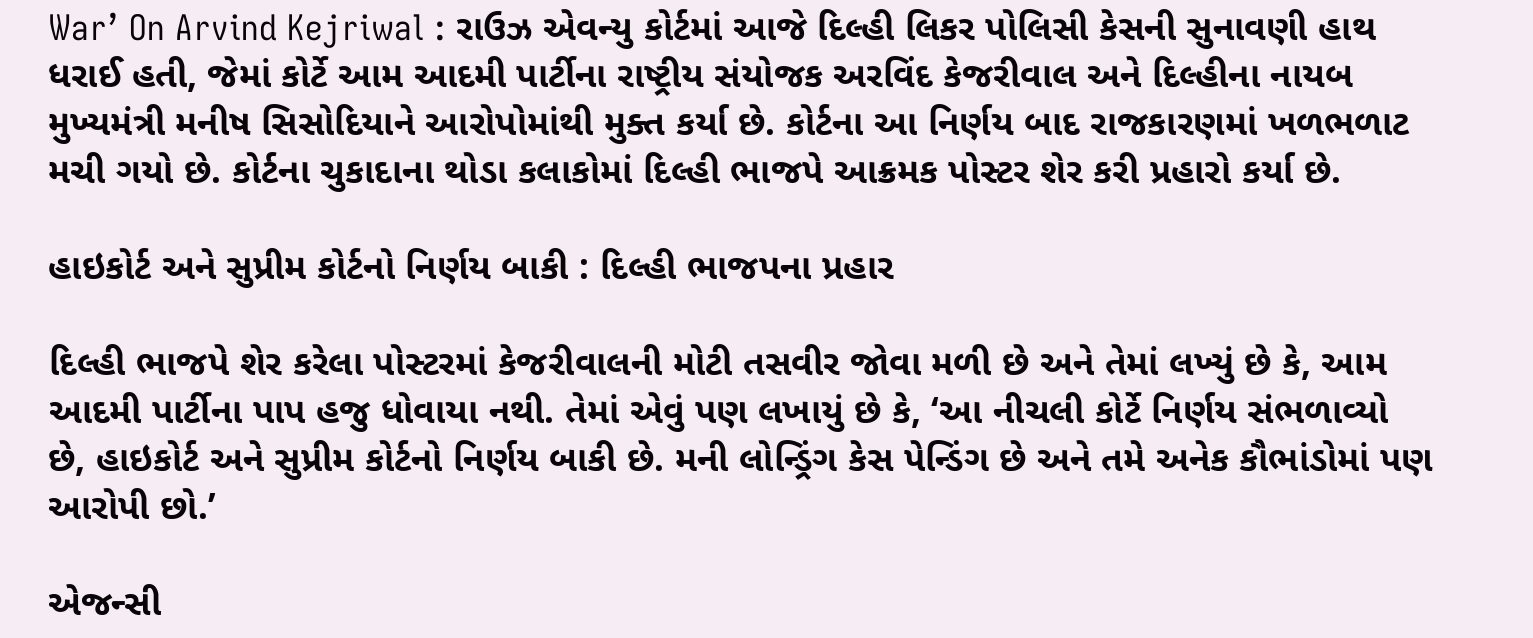War’ On Arvind Kejriwal : રાઉઝ એવન્યુ કોર્ટમાં આજે દિલ્હી લિકર પોલિસી કેસની સુનાવણી હાથ ધરાઈ હતી, જેમાં કોર્ટે આમ આદમી પાર્ટીના રાષ્ટ્રીય સંયોજક અરવિંદ કેજરીવાલ અને દિલ્હીના નાયબ મુખ્યમંત્રી મનીષ સિસોદિયાને આરોપોમાંથી મુક્ત કર્યા છે. કોર્ટના આ નિર્ણય બાદ રાજકારણમાં ખળભળાટ મચી ગયો છે. કોર્ટના ચુકાદાના થોડા કલાકોમાં દિલ્હી ભાજપે આક્રમક પોસ્ટર શેર કરી પ્રહારો કર્યા છે.

હાઇકોર્ટ અને સુપ્રીમ કોર્ટનો નિર્ણય બાકી : દિલ્હી ભાજપના પ્રહાર

દિલ્હી ભાજપે શેર કરેલા પોસ્ટરમાં કેજરીવાલની મોટી તસવીર જોવા મળી છે અને તેમાં લખ્યું છે કે, આમ આદમી પાર્ટીના પાપ હજુ ધોવાયા નથી. તેમાં એવું પણ લખાયું છે કે, ‘આ નીચલી કોર્ટે નિર્ણય સંભળાવ્યો છે, હાઇકોર્ટ અને સુપ્રીમ કોર્ટનો નિર્ણય બાકી છે. મની લોન્ડ્રિંગ કેસ પેન્ડિંગ છે અને તમે અનેક કૌભાંડોમાં પણ આરોપી છો.’

એજન્સી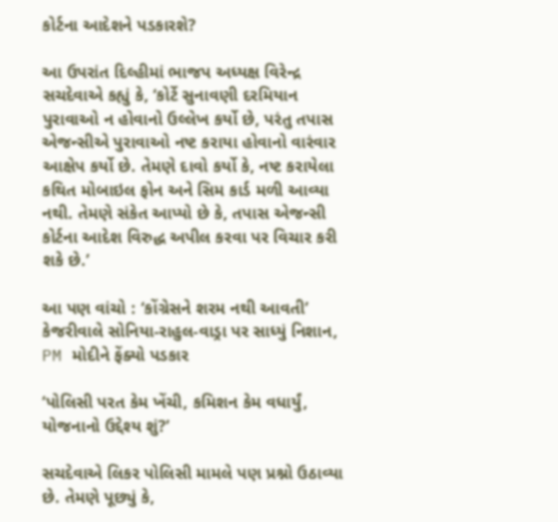કોર્ટના આદેશને પડકારશે?

આ ઉપરાંત દિલ્હીમાં ભાજપ અધ્યક્ષ વિરેન્દ્ર સચદેવાએ કહ્યું કે, ‘કોર્ટે સુનાવણી દરમિયાન પુરાવાઓ ન હોવાનો ઉલ્લેખ કર્યો છે, પરંતુ તપાસ એજન્સીએ પુરાવાઓ નષ્ટ કરાયા હોવાનો વારંવાર આક્ષેપ કર્યો છે. તેમણે દાવો કર્યો કે, નષ્ટ કરાયેલા કથિત મોબાઇલ ફોન અને સિમ કાર્ડ મળી આવ્યા નથી. તેમણે સંકેત આપ્યો છે કે, તપાસ એજન્સી કોર્ટના આદેશ વિરુદ્ધ અપીલ કરવા પર વિચાર કરી શકે છે.’

આ પણ વાંચો : ‘કોંગ્રેસને શરમ નથી આવતી’ કેજરીવાલે સોનિયા-રાહુલ-વાડ્રા પર સાધ્યું નિશાન, PM મોદીને ફેંક્યો પડકાર

‘પોલિસી પરત કેમ ખેંચી, કમિશન કેમ વધાર્યું, યોજનાનો ઉદ્દેશ્ય શું?’

સચદેવાએ લિકર પોલિસી મામલે પણ પ્રશ્નો ઉઠાવ્યા છે. તેમણે પૂછ્યું કે,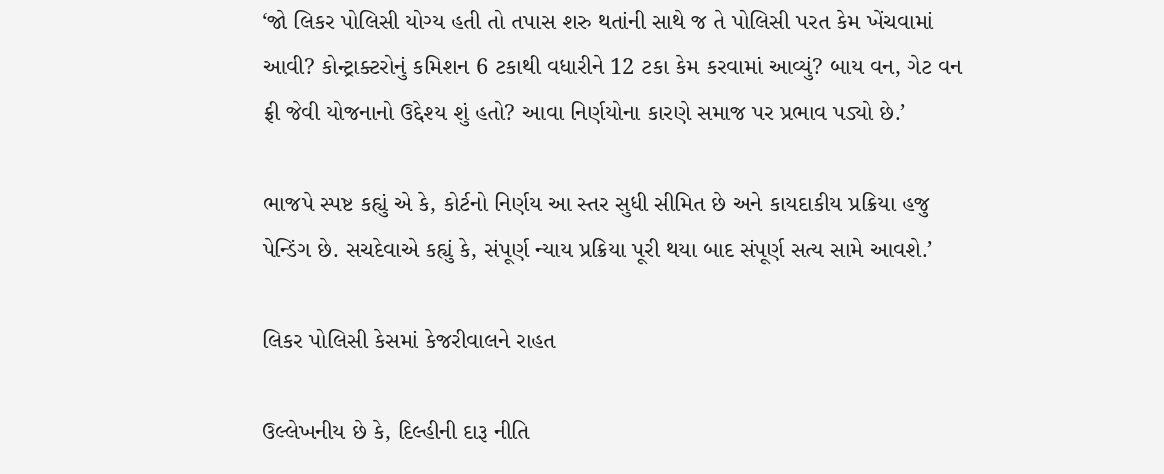‘જો લિકર પોલિસી યોગ્ય હતી તો તપાસ શરુ થતાંની સાથે જ તે પોલિસી પરત કેમ ખેંચવામાં આવી? કોન્ટ્રાક્ટરોનું કમિશન 6 ટકાથી વધારીને 12 ટકા કેમ કરવામાં આવ્યું? બાય વન, ગેટ વન ફ્રી જેવી યોજનાનો ઉદ્દેશ્ય શું હતો? આવા નિર્ણયોના કારણે સમાજ પર પ્રભાવ પડ્યો છે.’

ભાજપે સ્પષ્ટ કહ્યું એ કે, કોર્ટનો નિર્ણય આ સ્તર સુધી સીમિત છે અને કાયદાકીય પ્રક્રિયા હજુ પેન્ડિંગ છે. સચદેવાએ કહ્યું કે, સંપૂર્ણ ન્યાય પ્રક્રિયા પૂરી થયા બાદ સંપૂર્ણ સત્ય સામે આવશે.’

લિકર પોલિસી કેસમાં કેજરીવાલને રાહત

ઉલ્લેખનીય છે કે, દિલ્હીની દારૂ નીતિ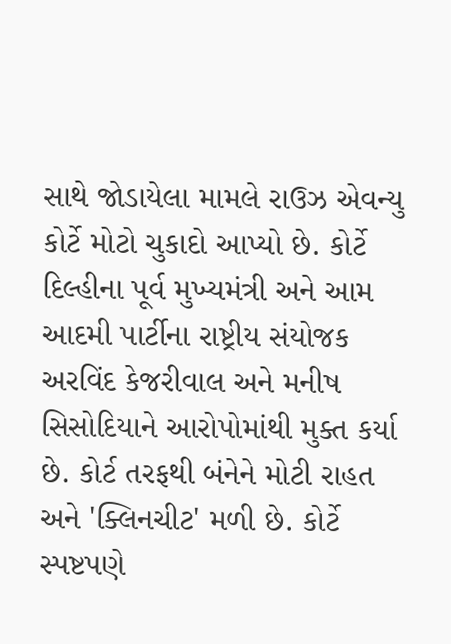સાથે જોડાયેલા મામલે રાઉઝ એવન્યુ કોર્ટે મોટો ચુકાદો આપ્યો છે. કોર્ટે દિલ્હીના પૂર્વ મુખ્યમંત્રી અને આમ આદમી પાર્ટીના રાષ્ટ્રીય સંયોજક અરવિંદ કેજરીવાલ અને મનીષ સિસોદિયાને આરોપોમાંથી મુક્ત કર્યા છે. કોર્ટ તરફથી બંનેને મોટી રાહત અને 'ક્લિનચીટ' મળી છે. કોર્ટે સ્પષ્ટપણે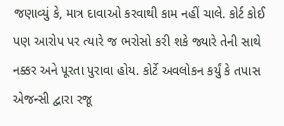જણાવ્યું કે, માત્ર દાવાઓ કરવાથી કામ નહીં ચાલે. કોર્ટ કોઈ પણ આરોપ પર ત્યારે જ ભરોસો કરી શકે જ્યારે તેની સાથે નક્કર અને પૂરતા પુરાવા હોય. કોર્ટે અવલોકન કર્યું કે તપાસ એજન્સી દ્વારા રજૂ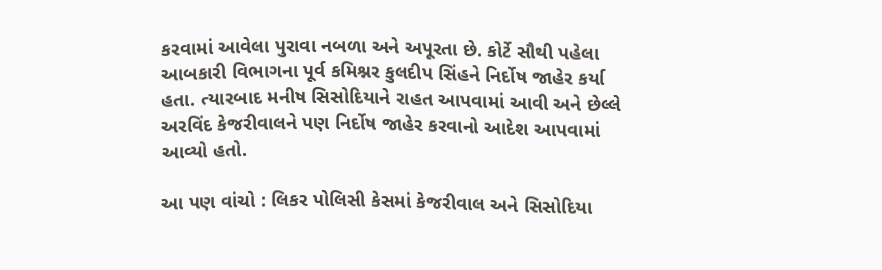કરવામાં આવેલા પુરાવા નબળા અને અપૂરતા છે. કોર્ટે સૌથી પહેલા આબકારી વિભાગના પૂર્વ કમિશ્નર કુલદીપ સિંહને નિર્દોષ જાહેર કર્યા હતા. ત્યારબાદ મનીષ સિસોદિયાને રાહત આપવામાં આવી અને છેલ્લે અરવિંદ કેજરીવાલને પણ નિર્દોષ જાહેર કરવાનો આદેશ આપવામાં આવ્યો હતો.

આ પણ વાંચો : લિકર પોલિસી કેસમાં કેજરીવાલ અને સિસોદિયા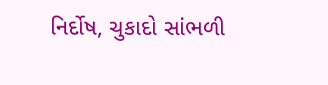નિર્દોષ, ચુકાદો સાંભળી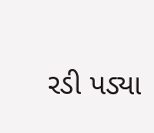રડી પડ્યા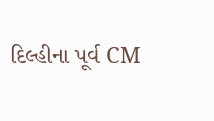દિલ્હીના પૂર્વ CM